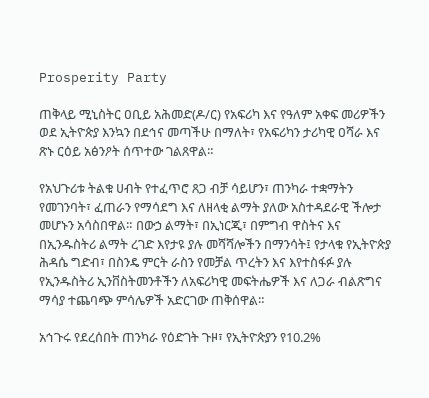Prosperity Party

ጠቅላይ ሚኒስትር ዐቢይ አሕመድ(ዶ/ር) የአፍሪካ እና የዓለም አቀፍ መሪዎችን ወደ ኢትዮጵያ እንኳን በደኅና መጣችሁ በማለት፣ የአፍሪካን ታሪካዊ ዐሻራ እና ጽኑ ርዕይ አፅንዖት ሰጥተው ገልጸዋል።

የአህጉሪቱ ትልቁ ሀብት የተፈጥሮ ጸጋ ብቻ ሳይሆን፣ ጠንካራ ተቋማትን የመገንባት፣ ፈጠራን የማሳደግ እና ለዘላቂ ልማት ያለው አስተዳደራዊ ችሎታ መሆኑን አሳስበዋል። በውኃ ልማት፣ በኢነርጂ፣ በምግብ ዋስትና እና በኢንዱስትሪ ልማት ረገድ እየታዩ ያሉ መሻሻሎችን በማንሳት፤ የታላቁ የኢትዮጵያ ሕዳሴ ግድብ፣ በስንዴ ምርት ራስን የመቻል ጥረትን እና እየተስፋፉ ያሉ የኢንዱስትሪ ኢንቨስትመንቶችን ለአፍሪካዊ መፍትሔዎች እና ለጋራ ብልጽግና ማሳያ ተጨባጭ ምሳሌዎች አድርገው ጠቅሰዋል።

አኅጉሩ የደረሰበት ጠንካራ የዕድገት ጉዞ፣ የኢትዮጵያን የ10.2%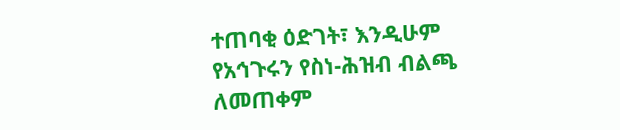ተጠባቂ ዕድገት፣ እንዲሁም የአኅጉሩን የስነ-ሕዝብ ብልጫ ለመጠቀም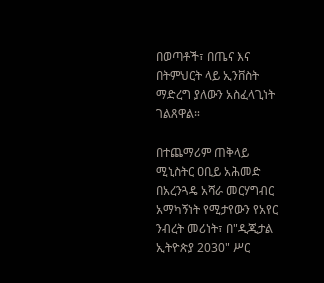በወጣቶች፣ በጤና እና በትምህርት ላይ ኢንቨስት ማድረግ ያለውን አስፈላጊነት ገልጸዋል።

በተጨማሪም ጠቅላይ ሚኒስትር ዐቢይ አሕመድ በአረንጓዴ አሻራ መርሃግብር አማካኝነት የሚታየውን የአየር ንብረት መሪነት፣ በ"ዲጂታል ኢትዮጵያ 2030" ሥር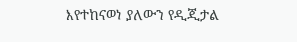እየተከናወነ ያለውን የዲጂታል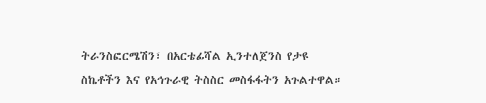ትራንስፎርሜሽን፣ በአርቴፊሻል ኢንተለጀንስ የታዩ ስኬቶችን እና የአኅጉራዊ ትስስር መስፋፋትን አጉልተዋል።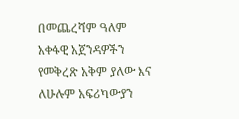በመጨረሻም ዓለም አቀፋዊ አጀንዳዎችን የመቅረጽ አቅም ያለው እና ለሁሉም አፍሪካውያን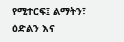የሚተርፍ፤ ልማትን፣ ዕድልን እና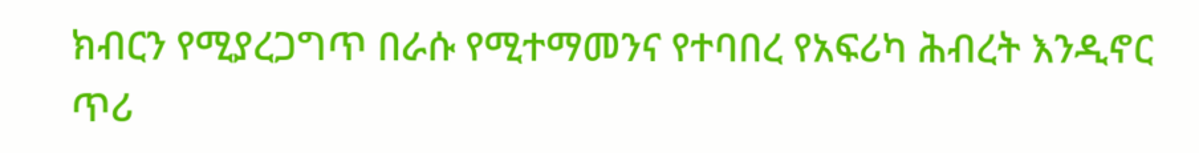ክብርን የሚያረጋግጥ በራሱ የሚተማመንና የተባበረ የአፍሪካ ሕብረት እንዲኖር ጥሪ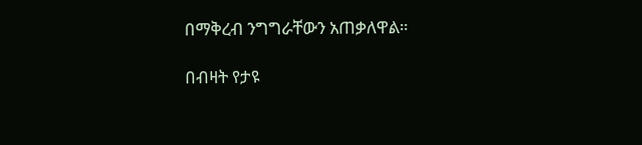በማቅረብ ንግግራቸውን አጠቃለዋል።

በብዛት የታዩ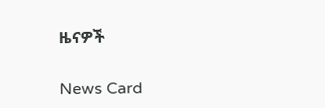ዜናዎች

News Card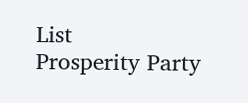List
Prosperity Party